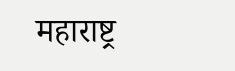महाराष्ट्र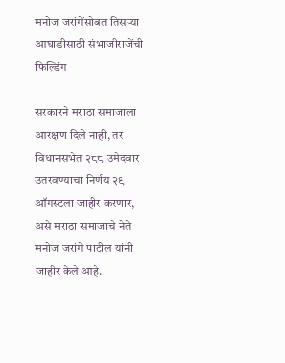मनोज जरांगेंसोबत तिसऱ्या आघाडीसाठी संभाजीराजेंची फिल्डिंग

सरकारने मराठा समाजाला आरक्षण दिले नाही, तर विधानसभेत २८८ उमेदवार उतरवण्याचा निर्णय २९ ऑगस्टला जाहीर करणार, असे मराठा समाजाचे नेते मनोज जरांगे पाटील यांनी जाहीर केले आहे.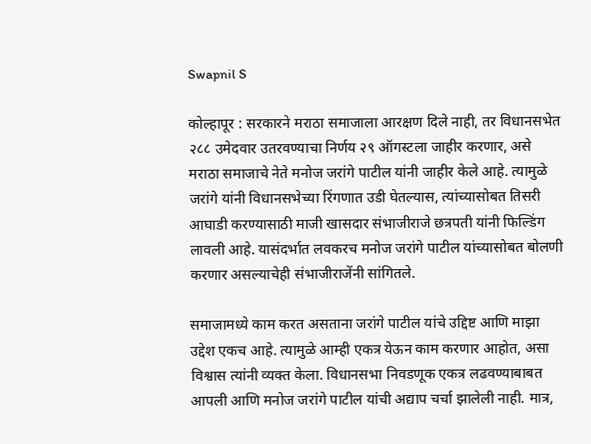Swapnil S

कोल्हापूर : सरकारने मराठा समाजाला आरक्षण दिले नाही, तर विधानसभेत २८८ उमेदवार उतरवण्याचा निर्णय २९ ऑगस्टला जाहीर करणार, असे मराठा समाजाचे नेते मनोज जरांगे पाटील यांनी जाहीर केले आहे. त्यामुळे जरांगे यांनी विधानसभेच्या रिंगणात उडी घेतल्यास, त्यांच्यासोबत तिसरी आघाडी करण्यासाठी माजी खासदार संभाजीराजे छत्रपती यांनी फिल्डिंग लावली आहे. यासंदर्भात लवकरच मनोज जरांगे पाटील यांच्यासोबत बोलणी करणार असल्याचेही संभाजीराजेंनी सांगितले.

समाजामध्ये काम करत असताना जरांगे पाटील यांचे उद्दिष्ट आणि माझा उद्देश एकच आहे. त्यामुळे आम्ही एकत्र येऊन काम करणार आहोत, असा विश्वास त्यांनी व्यक्त केला. विधानसभा निवडणूक एकत्र लढवण्याबाबत आपली आणि मनोज जरांगे पाटील यांची अद्याप चर्चा झालेली नाही. मात्र,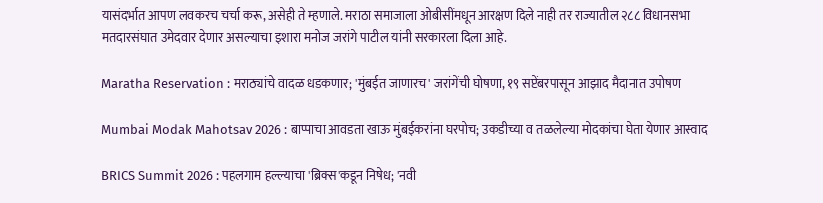यासंदर्भात आपण लवकरच चर्चा करू, असेही ते म्हणाले. मराठा समाजाला ओबीसींमधून आरक्षण दिले नाही तर राज्यातील २८८ विधानसभा मतदारसंघात उमेदवार देणार असल्याचा इशारा मनोज जरांगे पाटील यांनी सरकारला दिला आहे.

Maratha Reservation : मराठ्यांचे वादळ धडकणार; 'मुंबईत जाणारच' जरांगेंची घोषणा, १९ सप्टेंबरपासून आझाद मैदानात उपोषण

Mumbai Modak Mahotsav 2026 : बाप्पाचा आवडता खाऊ मुंबईकरांना घरपोच; उकडीच्या व तळलेल्या मोदकांचा घेता येणार आस्वाद

BRICS Summit 2026 : पहलगाम हल्ल्याचा 'ब्रिक्स'कडून निषेध; 'नवी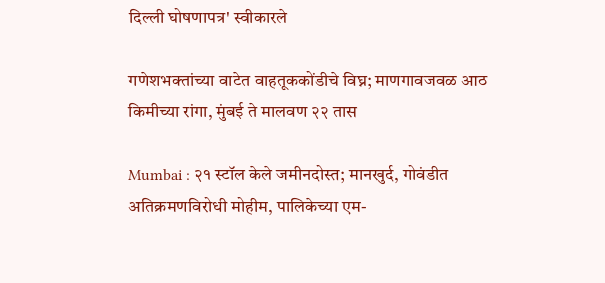दिल्ली घोषणापत्र' स्वीकारले

गणेशभक्तांच्या वाटेत वाहतूककोंडीचे विघ्न; माणगावजवळ आठ किमीच्या रांगा, मुंबई ते मालवण २२ तास

Mumbai : २१ स्टॉल केले जमीनदोस्त; मानखुर्द, गोवंडीत अतिक्रमणविरोधी मोहीम, पालिकेच्या एम-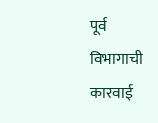पूर्व विभागाची कारवाई